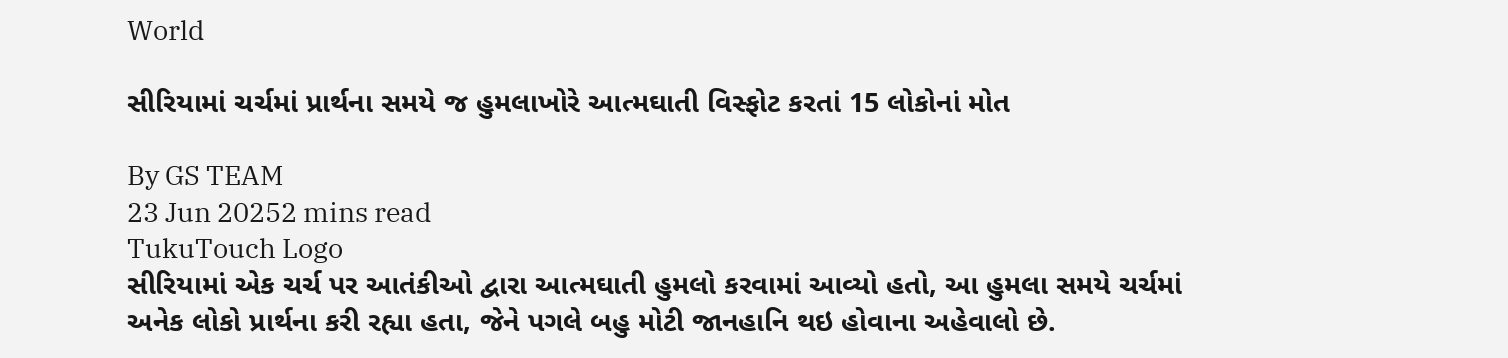World

સીરિયામાં ચર્ચમાં પ્રાર્થના સમયે જ હુમલાખોરે આત્મઘાતી વિસ્ફોટ કરતાં 15 લોકોનાં મોત

By GS TEAM
23 Jun 20252 mins read
TukuTouch Logo
સીરિયામાં એક ચર્ચ પર આતંકીઓ દ્વારા આત્મઘાતી હુમલો કરવામાં આવ્યો હતો, આ હુમલા સમયે ચર્ચમાં અનેક લોકો પ્રાર્થના કરી રહ્યા હતા, જેને પગલે બહુ મોટી જાનહાનિ થઇ હોવાના અહેવાલો છે.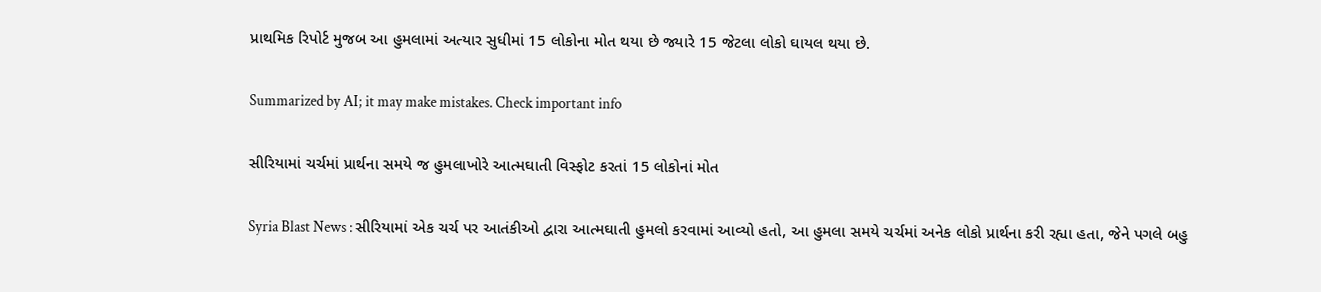પ્રાથમિક રિપોર્ટ મુજબ આ હુમલામાં અત્યાર સુધીમાં 15 લોકોના મોત થયા છે જ્યારે 15 જેટલા લોકો ઘાયલ થયા છે.

Summarized by AI; it may make mistakes. Check important info

સીરિયામાં ચર્ચમાં પ્રાર્થના સમયે જ હુમલાખોરે આત્મઘાતી વિસ્ફોટ કરતાં 15 લોકોનાં મોત

Syria Blast News : સીરિયામાં એક ચર્ચ પર આતંકીઓ દ્વારા આત્મઘાતી હુમલો કરવામાં આવ્યો હતો, આ હુમલા સમયે ચર્ચમાં અનેક લોકો પ્રાર્થના કરી રહ્યા હતા, જેને પગલે બહુ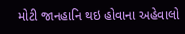મોટી જાનહાનિ થઇ હોવાના અહેવાલો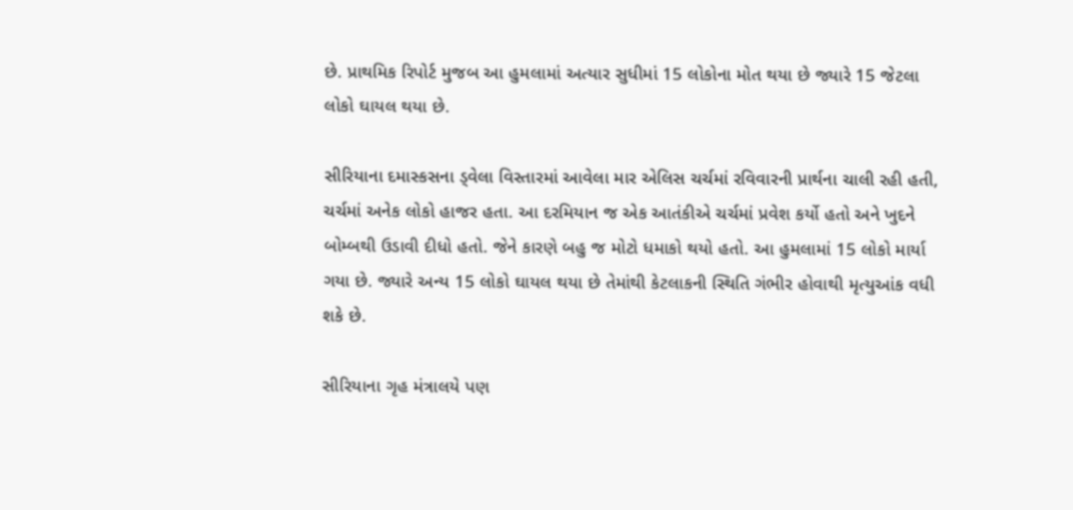છે. પ્રાથમિક રિપોર્ટ મુજબ આ હુમલામાં અત્યાર સુધીમાં 15 લોકોના મોત થયા છે જ્યારે 15 જેટલા લોકો ઘાયલ થયા છે.

સીરિયાના દમાસ્કસના ડ્વેલા વિસ્તારમાં આવેલા માર એલિસ ચર્ચમાં રવિવારની પ્રાર્થના ચાલી રહી હતી, ચર્ચમાં અનેક લોકો હાજર હતા. આ દરમિયાન જ એક આતંકીએ ચર્ચમાં પ્રવેશ કર્યો હતો અને ખુદને બોમ્બથી ઉડાવી દીધો હતો. જેને કારણે બહુ જ મોટો ધમાકો થયો હતો. આ હુમલામાં 15 લોકો માર્યા ગયા છે. જ્યારે અન્ય 15 લોકો ઘાયલ થયા છે તેમાંથી કેટલાકની સ્થિતિ ગંભીર હોવાથી મૃત્યુઆંક વધી શકે છે.

સીરિયાના ગૃહ મંત્રાલયે પણ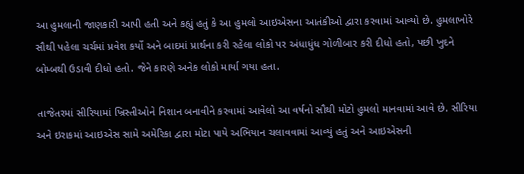આ હુમલાની જાણકારી આપી હતી અને કહ્યું હતું કે આ હુમલો આઇએસના આતંકીઓ દ્વારા કરવામાં આવ્યો છે. હુમલાખોરે સૌથી પહેલા ચર્ચમાં પ્રવેશ કર્યો અને બાદમાં પ્રાર્થના કરી રહેલા લોકો પર અંધાધુંધ ગોળીબાર કરી દીધો હતો, પછી ખુદને બોમ્બથી ઉડાવી દીધો હતો. જેને કારણે અનેક લોકો માર્યા ગયા હતા.

તાજેતરમાં સીરિયામાં ખ્રિસ્તીઓને નિશાન બનાવીને કરવામાં આવેલો આ વર્ષનો સૌથી મોટો હુમલો માનવામાં આવે છે. સીરિયા અને ઇરાકમાં આઇએસ સામે અમેરિકા દ્વારા મોટા પાયે અભિયાન ચલાવવામાં આવ્યું હતું અને આઇએસની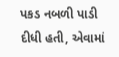પકડ નબળી પાડી દીધી હતી, એવામાં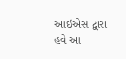આઇએસ દ્વારા હવે આ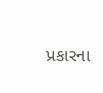પ્રકારના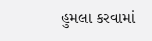હુમલા કરવામાં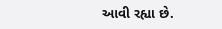આવી રહ્યા છે.